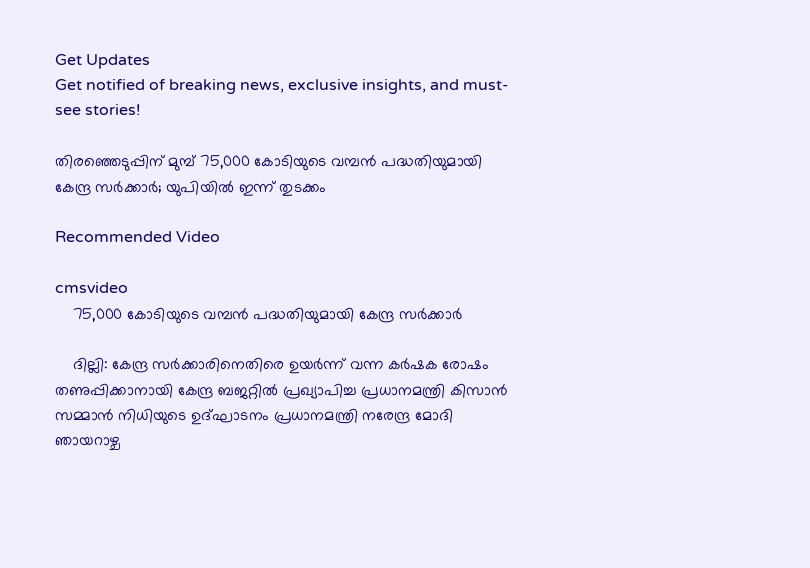Get Updates
Get notified of breaking news, exclusive insights, and must-see stories!

തിരഞ്ഞെടുപ്പിന് മുമ്പ് 75,000 കോടിയുടെ വമ്പൻ പദ്ധതിയുമായി കേന്ദ്ര സർക്കാർ; യുപിയിൽ ഇന്ന് തുടക്കം

Recommended Video

cmsvideo
    75,000 കോടിയുടെ വമ്പൻ പദ്ധതിയുമായി കേന്ദ്ര സർക്കാർ

    ദില്ലി: കേന്ദ്ര സർക്കാരിനെതിരെ ഉയർന്ന് വന്ന കർഷക രോഷം തണുപ്പിക്കാനായി കേന്ദ്ര ബജറ്റിൽ പ്രഖ്യാപിച്ച പ്രധാനമന്ത്രി കിസാൻ സമ്മാൻ നിധിയുടെ ഉദ്ഘാടനം പ്രധാനമന്ത്രി നരേന്ദ്ര മോദി ഞായറാഴ്ച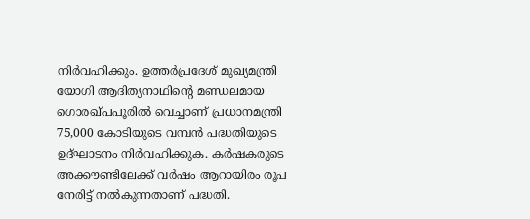നിർവഹിക്കും. ഉത്തർപ്രദേശ് മുഖ്യമന്ത്രി യോഗി ആദിത്യനാഥിന്റെ മണ്ഡലമായ ഗൊരഖ്പപൂരിൽ വെച്ചാണ് പ്രധാനമന്ത്രി 75,000 കോടിയുടെ വമ്പൻ പദ്ധതിയുടെ ഉദ്ഘാടനം നിർവഹിക്കുക. കർഷകരുടെ അക്കൗണ്ടിലേക്ക് വർഷം ആറായിരം രൂപ നേരിട്ട് നൽകുന്നതാണ് പദ്ധതി.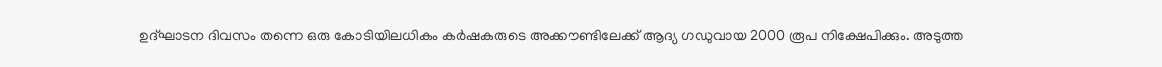ഉദ്ഘാടന ദിവസം തന്നെ ഒരു കോടിയിലധികം കർഷകരുടെ അക്കൗണ്ടിലേക്ക് ആദ്യ ഗഡുവായ 2000 രൂപ നിക്ഷേപിക്കും. അടുത്ത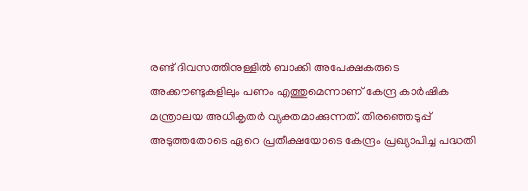രണ്ട് ദിവസത്തിനുള്ളിൽ ബാക്കി അപേക്ഷകരുടെ അക്കൗണ്ടുകളിലും പണം എത്തുമെന്നാണ് കേന്ദ്ര കാർഷിക മന്ത്രാലയ അധികൃതർ വ്യക്തമാക്കുന്നത്. തിരഞ്ഞെടുപ്പ് അടുത്തതോടെ ഏറെ പ്രതീക്ഷയോടെ കേന്ദ്രം പ്രഖ്യാപിച്ച പദ്ധതി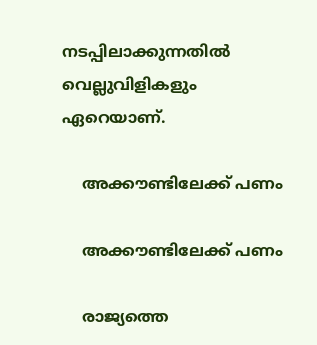നടപ്പിലാക്കുന്നതിൽ വെല്ലുവിളികളും ഏറെയാണ്.

    അക്കൗണ്ടിലേക്ക് പണം

    അക്കൗണ്ടിലേക്ക് പണം

    രാജ്യത്തെ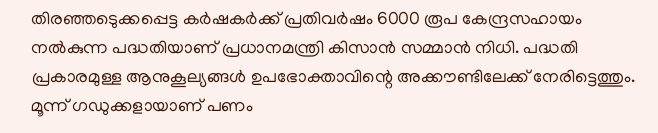തിരഞ്ഞടെുക്കപ്പെട്ട കർഷകർക്ക് പ്രതിവർഷം 6000 രൂപ കേന്ദ്രസഹായം നൽകുന്ന പദ്ധതിയാണ് പ്രധാനമന്ത്രി കിസാൻ സമ്മാൻ നിധി. പദ്ധതി പ്രകാരമുള്ള ആനുകൂല്യങ്ങൾ ഉപഭോക്താവിന്റെ അക്കൗണ്ടിലേക്ക് നേരിട്ടെത്തും. മൂന്ന് ഗഡുക്കളായാണ് പണം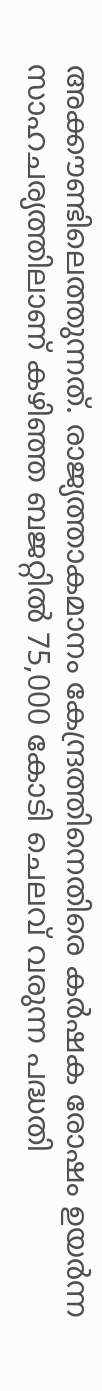അക്കൗണ്ടിലെത്തുന്നത്. രാജ്യത്താകമാനം കേന്ദ്രത്തിനെതിരെ കർഷക രോഷം ഉയർന്ന സാഹചര്യത്തിലാണ് കഴിഞ്ഞ ബജറ്റിൽ‌ 75,000 കോടി ചെലവ് വരുന്ന പദ്ധതി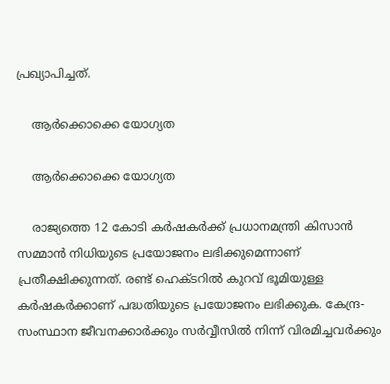പ്രഖ്യാപിച്ചത്.

    ആർക്കൊക്കെ യോഗ്യത

    ആർക്കൊക്കെ യോഗ്യത

    രാജ്യത്തെ 12 കോടി കർഷകർക്ക് പ്രധാനമന്ത്രി കിസാൻ സമ്മാൻ നിധിയുടെ പ്രയോജനം ലഭിക്കുമെന്നാണ് പ്രതീക്ഷിക്കുന്നത്. രണ്ട് ഹെക്ടറിൽ കുറവ് ഭൂമിയുള്ള കർഷകർക്കാണ് പദ്ധതിയുടെ പ്രയോജനം ലഭിക്കുക. കേന്ദ്ര-സംസ്ഥാന ജീവനക്കാർക്കും സർവ്വീസിൽ നിന്ന് വിരമിച്ചവർക്കും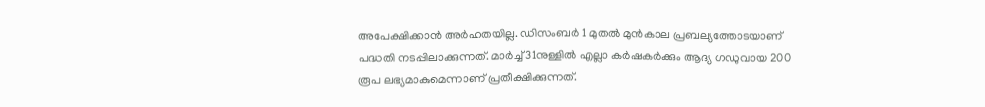അപേക്ഷിക്കാൻ അർഹതയില്ല. ഡിസംബർ‌ 1 മുതൽ മുൻകാല പ്രബല്യത്തോടയാണ് പദ്ധതി നടപ്പിലാക്കുന്നത്. മാർച്ച് 31നുള്ളിൽ എല്ലാ കർഷകർക്കും ആദ്യ ഗഡുവായ 200 രൂപ ലഭ്യമാകുമെന്നാണ് പ്രതീക്ഷിക്കുന്നത്.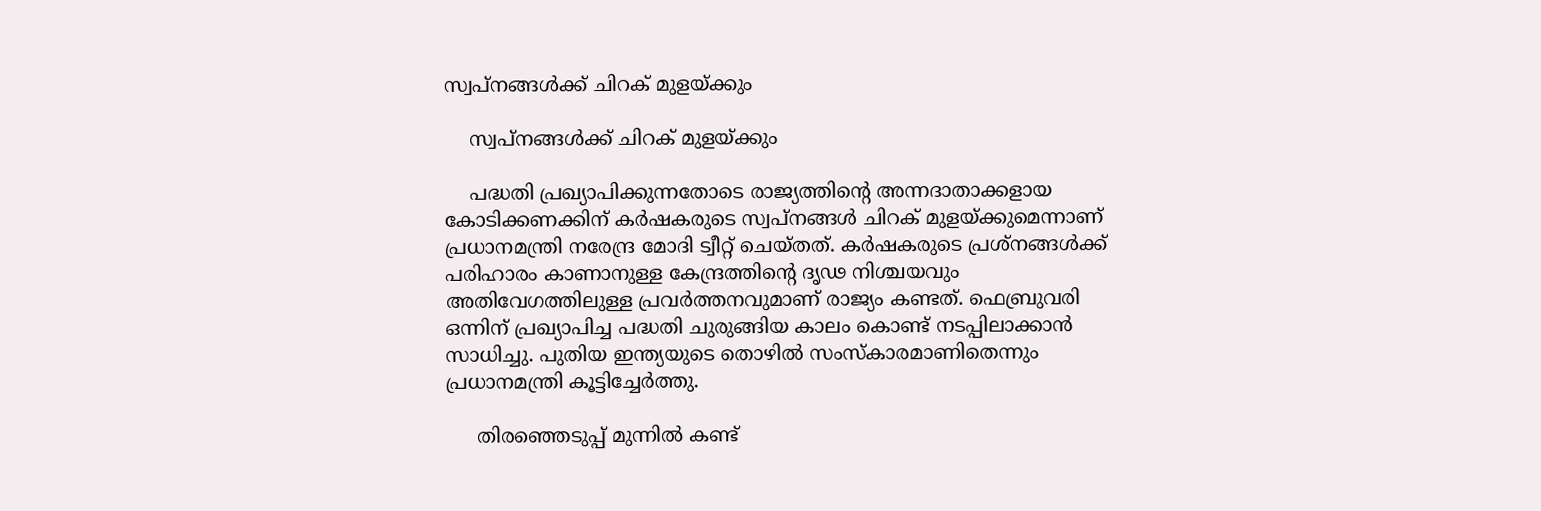സ്വപ്നങ്ങൾക്ക് ചിറക് മുളയ്ക്കും

    സ്വപ്നങ്ങൾക്ക് ചിറക് മുളയ്ക്കും

    പദ്ധതി പ്രഖ്യാപിക്കുന്നതോടെ രാജ്യത്തിന്റെ അന്നദാതാക്കളായ കോടിക്കണക്കിന് കർഷകരുടെ സ്വപ്നങ്ങൾ ചിറക് മുളയ്ക്കുമെന്നാണ് പ്രധാനമന്ത്രി നരേന്ദ്ര മോദി ട്വീറ്റ് ചെയ്തത്. കർഷകരുടെ പ്രശ്നങ്ങൾക്ക് പരിഹാരം കാണാനുള്ള കേന്ദ്രത്തിന്റെ ദൃഢ നിശ്ചയവും അതിവേഗത്തിലുള്ള പ്രവർത്തനവുമാണ് രാജ്യം കണ്ടത്. ഫെബ്രുവരി ഒന്നിന് പ്രഖ്യാപിച്ച പദ്ധതി ചുരുങ്ങിയ കാലം കൊണ്ട് നടപ്പിലാക്കാൻ സാധിച്ചു. പുതിയ ഇന്ത്യയുടെ തൊഴിൽ സംസ്കാരമാണിതെന്നും പ്രധാനമന്ത്രി കൂട്ടിച്ചേർത്തു.

     തിരഞ്ഞെടുപ്പ് മുന്നിൽ കണ്ട്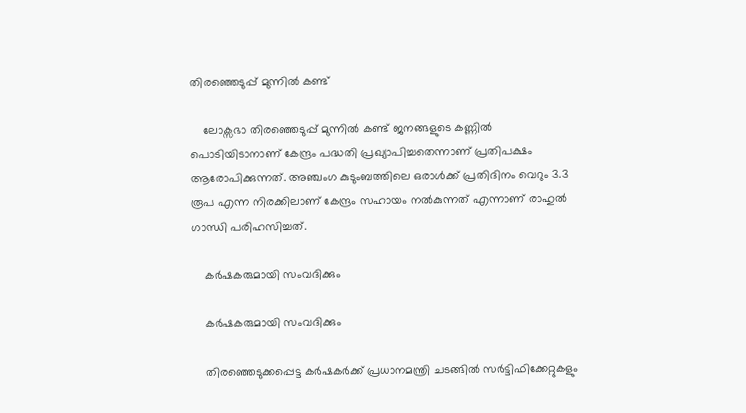തിരഞ്ഞെടുപ്പ് മുന്നിൽ കണ്ട്

    ലോക്സഭാ തിരഞ്ഞെടുപ്പ് മുന്നിൽ കണ്ട് ജനങ്ങളുടെ കണ്ണിൽ പൊടിയിടാനാണ് കേന്ദ്രം പദ്ധതി പ്രഖ്യാപിച്ചതെന്നാണ് പ്രതിപക്ഷം ആരോപിക്കുന്നത്. അഞ്ചംഗ കുടുംബത്തിലെ ഒരാൾക്ക് പ്രതിദിനം വെറും 3.3 രൂപ എന്ന നിരക്കിലാണ് കേന്ദ്രം സഹായം നൽകുന്നത് എന്നാണ് രാഹുൽ ഗാന്ധി പരിഹസിച്ചത്.

    കർ‌ഷകരുമായി സംവദിക്കും

    കർ‌ഷകരുമായി സംവദിക്കും

    തിരഞ്ഞെടുക്കപ്പെട്ട കർഷകർക്ക് പ്രധാനമന്ത്രി ചടങ്ങിൽ സർട്ടിഫിക്കേറ്റുകളും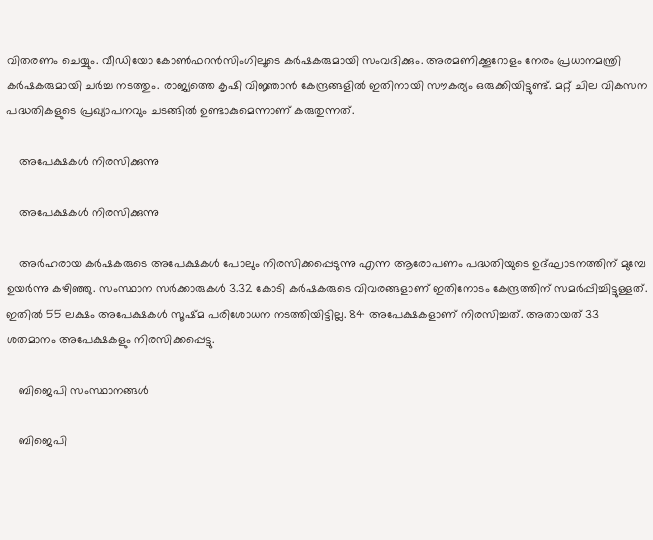വിതരണം ചെയ്യും. വീഡിയോ കോൺഫറൻസിംഗിലൂടെ കർഷകരുമായി സംവദിക്കും. അരമണിക്കൂറോളം നേരം പ്രധാനമന്ത്രി കർഷകരുമായി ചർച്ച നടത്തും. രാജ്യത്തെ കൃഷി വിജ്ഞാൻ കേന്ദ്രങ്ങളിൽ ഇതിനായി സൗകര്യം ഒരുക്കിയിട്ടുണ്ട്. മറ്റ് ചില വികസന പദ്ധതികളുടെ പ്രഖ്യാപനവും ചടങ്ങിൽ ഉണ്ടാകുമെന്നാണ് കരുതുന്നത്.

    അപേക്ഷകൾ നിരസിക്കുന്നു

    അപേക്ഷകൾ നിരസിക്കുന്നു

    അർഹരായ കർഷകരുടെ അപേക്ഷകൾ പോലും നിരസിക്കപ്പെടുന്നു എന്ന ആരോപണം പദ്ധതിയുടെ ഉദ്ഘാടനത്തിന് മുമ്പേ ഉയർന്നു കഴിഞ്ഞു. സംസ്ഥാന സർക്കാരുകൾ 3.32 കോടി കർഷകരുടെ വിവരങ്ങളാണ് ഇതിനോടം കേന്ദ്രത്തിന് സമർപ്പിച്ചിട്ടുള്ളത്. ഇതിൽ 55 ലക്ഷം അപേക്ഷകൾ സൂഷ്മ പരിശോധന നടത്തിയിട്ടില്ല. 84 അപേക്ഷകളാണ് നിരസിച്ചത്. അതായത് 33 ശതമാനം അപേക്ഷകളും നിരസിക്കപ്പെട്ടു.

    ബിജെപി സംസ്ഥാനങ്ങൾ

    ബിജെപി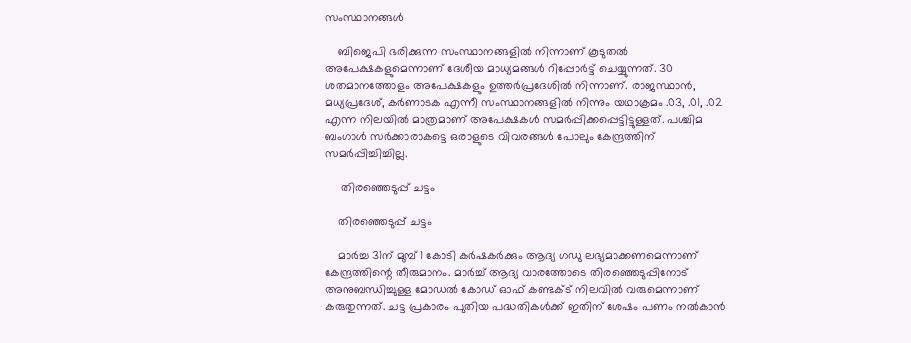സംസ്ഥാനങ്ങൾ

    ബിജെപി ഭരിക്കുന്ന സംസ്ഥാനങ്ങളിൽ നിന്നാണ് കൂടുതൽ അപേക്ഷകളുമെന്നാണ് ദേശീയ മാധ്യമങ്ങൾ റിപ്പോർട്ട് ചെയ്യുന്നത്. 30 ശതമാനത്തോളം അപേക്ഷകളും ഉത്തർപ്രദേശിൽ നിന്നാണ്. രാജസ്ഥാൻ, മധ്യപ്രദേശ്, കർണാടക എന്നീ സംസ്ഥാനങ്ങളിൽ നിന്നും യഥാക്രമം .03, .01, .02 എന്ന നിലയിൽ മാത്രമാണ് അപേക്ഷകൾ സമർപ്പിക്കപ്പെട്ടിട്ടുള്ളത്. പശ്ചിമ ബംഗാൾ സർക്കാരാകട്ടെ ഒരാളുടെ വിവരങ്ങൾ പോലും കേന്ദ്രത്തിന് സമർപ്പിച്ചിച്ചില്ല.

     തിരഞ്ഞെടുപ്പ് ചട്ടം

    തിരഞ്ഞെടുപ്പ് ചട്ടം

    മാർച്ച 31ന് മുമ്പ് 1 കോടി കർഷകർക്കും ആദ്യ ഗഡു ലഭ്യമാക്കണമെന്നാണ് കേന്ദ്രത്തിന്റെ തീരുമാനം. മാർച്ച് ആദ്യ വാരത്തോടെ തിരഞ്ഞെടുപ്പിനോട് അനുബന്ധിച്ചുള്ള മോഡൽ കോഡ് ഓഫ് കണ്ടക്ട് നിലവിൽ വരുമെന്നാണ് കരുതുന്നത്. ചട്ട പ്രകാരം പുതിയ പദ്ധതികൾക്ക് ഇതിന് ശേഷം പണം നൽകാൻ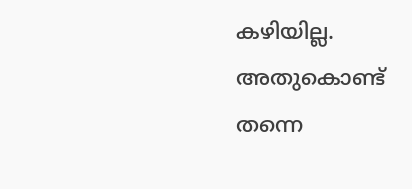കഴിയില്ല. അതുകൊണ്ട് തന്നെ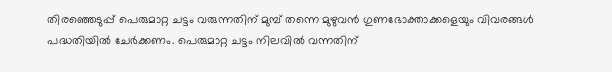തിരഞ്ഞെടുപ്പ് പെരുമാറ്റ ചട്ടം വരുന്നതിന് മുമ്പ് തന്നെ മുഴുവൻ ഗുണഭോക്താക്കളെയും വിവരങ്ങൾ പദ്ധതിയിൽ ചേർക്കണം. പെരുമാറ്റ ചട്ടം നിലവിൽ വന്നതിന്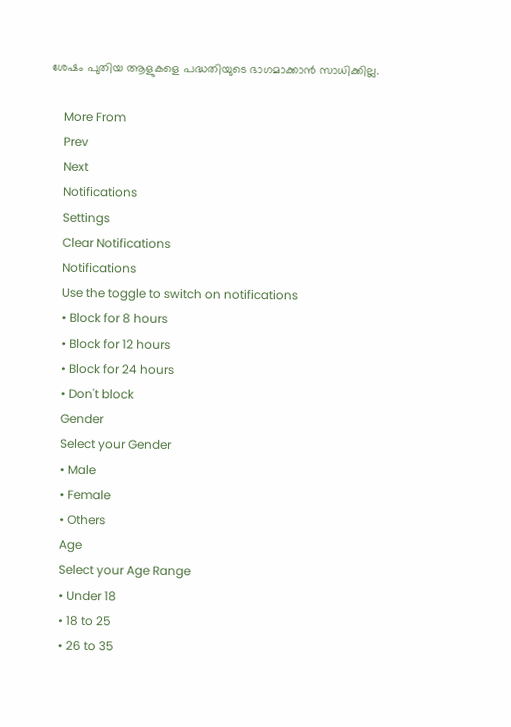ശേഷം പുതിയ ആളുകളെ പദ്ധതിയുടെ ഭാഗമാക്കാൻ സാധിക്കില്ല.

    More From
    Prev
    Next
    Notifications
    Settings
    Clear Notifications
    Notifications
    Use the toggle to switch on notifications
    • Block for 8 hours
    • Block for 12 hours
    • Block for 24 hours
    • Don't block
    Gender
    Select your Gender
    • Male
    • Female
    • Others
    Age
    Select your Age Range
    • Under 18
    • 18 to 25
    • 26 to 35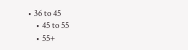• 36 to 45
    • 45 to 55
    • 55+